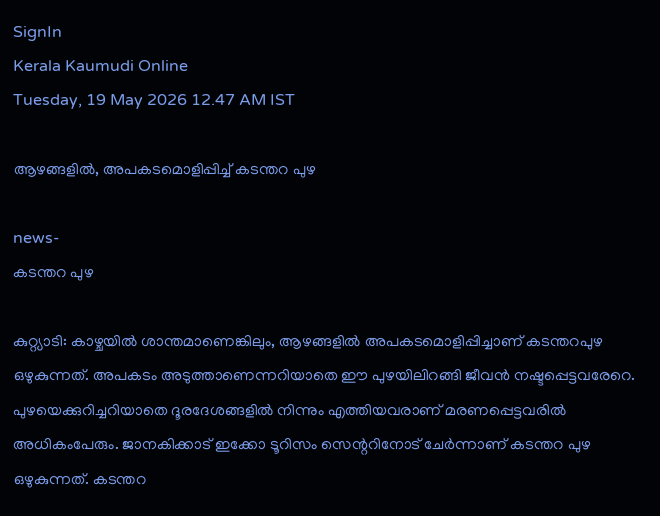SignIn
Kerala Kaumudi Online
Tuesday, 19 May 2026 12.47 AM IST

ആഴങ്ങളിൽ, അപകടമൊളിപ്പിച്ച് കടന്തറ പുഴ

news-
കടന്തറ പുഴ

കുറ്റ്യാടി: കാഴ്ചയിൽ ശാന്തമാണെങ്കിലും, ആഴങ്ങളിൽ അപകടമൊളിപ്പിച്ചാണ് കടന്തറപുഴ ഒഴുകുന്നത്. അപകടം അടുത്താണെന്നറിയാതെ ഈ പുഴയിലിറങ്ങി ജീവൻ നഷ്ടപ്പെട്ടവരേറെ. പുഴയെക്കുറിച്ചറിയാതെ ദൂരദേശങ്ങളിൽ നിന്നും എത്തിയവരാണ് മരണപ്പെട്ടവരിൽ അധികംപേരും. ജാനകിക്കാട് ഇക്കോ ടൂറിസം സെന്ററിനോട് ചേർന്നാണ് കടന്തറ പുഴ ഒഴുകുന്നത്. കടന്തറ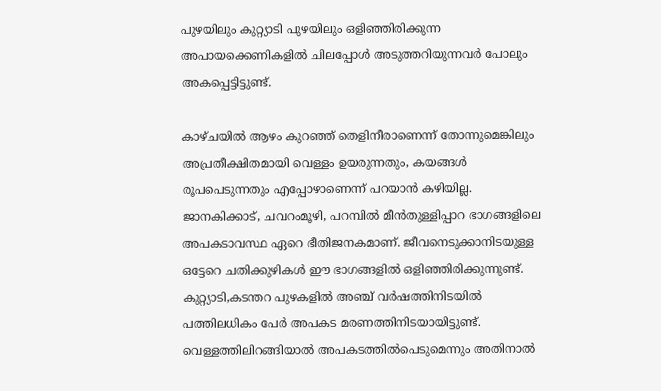പുഴയിലും കുറ്റ്യാടി പുഴയിലും ഒളിഞ്ഞിരിക്കുന്ന അപായക്കെണികളിൽ ചിലപ്പോൾ അടുത്തറിയുന്നവർ പോലും അകപ്പെട്ടിട്ടുണ്ട്.

കാഴ്ചയിൽ ആഴം കുറഞ്ഞ് തെളിനീരാണെന്ന് തോന്നുമെങ്കിലും അപ്രതീക്ഷിതമായി വെള്ളം ഉയരുന്നതും, കയങ്ങൾ രൂപപെടുന്നതും എപ്പോഴാണെന്ന് പറയാൻ കഴിയില്ല. ജാനകിക്കാട്, ചവറംമൂഴി, പറമ്പിൽ മീന്‍തുള്ളിപ്പാറ ഭാഗങ്ങളിലെ അപകടാവസ്ഥ ഏറെ ഭീതിജനകമാണ്. ജീവനെടുക്കാനിടയുള്ള ഒട്ടേറെ ചതിക്കുഴികൾ ഈ ഭാഗങ്ങളിൽ ഒളിഞ്ഞിരിക്കുന്നുണ്ട്. കുറ്റ്യാടി,കടന്തറ പുഴകളിൽ അഞ്ച് വർഷത്തിനിടയിൽ പത്തിലധികം പേർ അപകട മരണത്തിനിടയായിട്ടുണ്ട്. വെള്ളത്തിലിറങ്ങിയാല്‍ അപകടത്തിൽപെടുമെന്നും അതിനാല്‍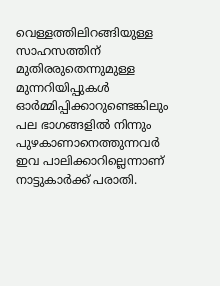വെള്ളത്തിലിറങ്ങിയുള്ള സാഹസത്തിന് മുതിരരുതെന്നുമുള്ള മുന്നറിയിപ്പുകൾ ഓർമ്മിപ്പിക്കാറുണ്ടെങ്കിലും പല ഭാഗങ്ങളിൽ നിന്നും പുഴകാണാനെത്തുന്നവർ ഇവ പാലിക്കാറില്ലെന്നാണ് നാട്ടുകാർക്ക് പരാതി.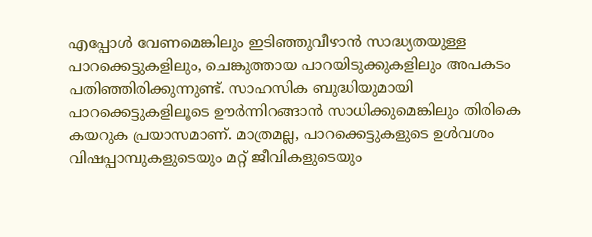എപ്പോൾ വേണമെങ്കിലും ഇടിഞ്ഞുവീഴാൻ സാദ്ധ്യതയുള്ള പാറക്കെട്ടുകളിലും, ചെങ്കുത്തായ പാറയിടുക്കുകളിലും അപകടം പതിഞ്ഞിരിക്കുന്നുണ്ട്. സാഹസിക ബുദ്ധിയുമായി പാറക്കെട്ടുകളിലൂടെ ഊര്‍ന്നിറങ്ങാന്‍ സാധിക്കുമെങ്കിലും തിരികെ കയറുക പ്രയാസമാണ്. മാത്രമല്ല, പാറക്കെട്ടുകളുടെ ഉൾവശം വിഷപ്പാമ്പുകളുടെയും മറ്റ് ജീവികളുടെയും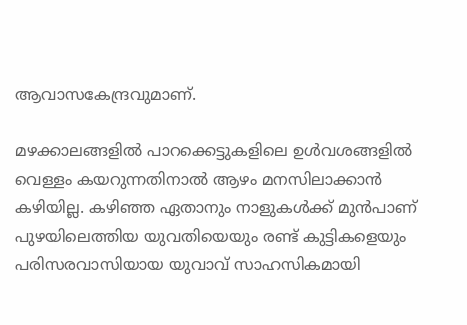ആവാസകേന്ദ്രവുമാണ്.

മഴക്കാലങ്ങളില്‍ പാറക്കെട്ടുകളിലെ ഉൾവശങ്ങളിൽ വെള്ളം കയറുന്നതിനാൽ ആഴം മനസിലാക്കാൻ കഴിയില്ല. കഴിഞ്ഞ ഏതാനും നാളുകൾക്ക് മുൻപാണ് പുഴയിലെത്തിയ യുവതിയെയും രണ്ട് കുട്ടികളെയും പരിസരവാസിയായ യുവാവ് സാഹസികമായി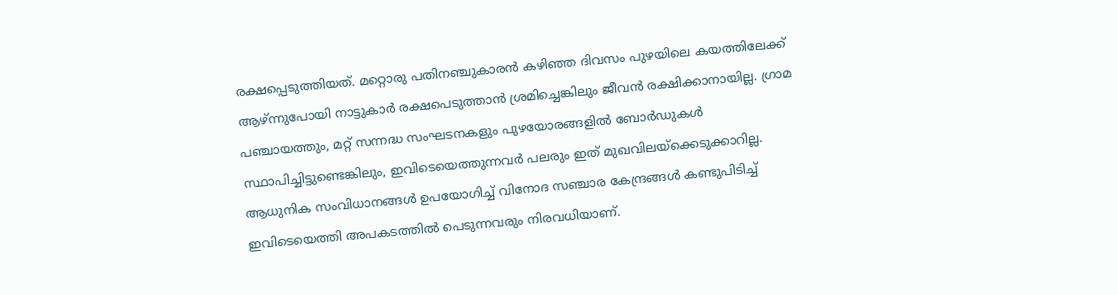രക്ഷപ്പെടുത്തിയത്. മറ്റൊരു പതിനഞ്ചുകാരൻ കഴിഞ്ഞ ദിവസം പുഴയിലെ കയത്തിലേക്ക് ആഴ്ന്നുപോയി നാട്ടുകാർ രക്ഷപെടുത്താൻ ശ്രമിച്ചെങ്കിലും ജീവൻ രക്ഷിക്കാനായില്ല. ഗ്രാമ പഞ്ചായത്തും, മറ്റ് സന്നദ്ധ സംഘടനകളും പുഴയോരങ്ങളിൽ ബോർഡുകൾ സ്ഥാപിച്ചിട്ടുണ്ടെങ്കിലും, ഇവിടെയെത്തുന്നവർ പലരും ഇത് മുഖവിലയ്ക്കെടുക്കാറില്ല. ആധുനിക സംവിധാനങ്ങൾ ഉപയോഗിച്ച് വിനോദ സഞ്ചാര കേന്ദ്രങ്ങൾ കണ്ടുപിടിച്ച് ഇവിടെയെത്തി അപകടത്തിൽ പെടുന്നവരും നിരവധിയാണ്.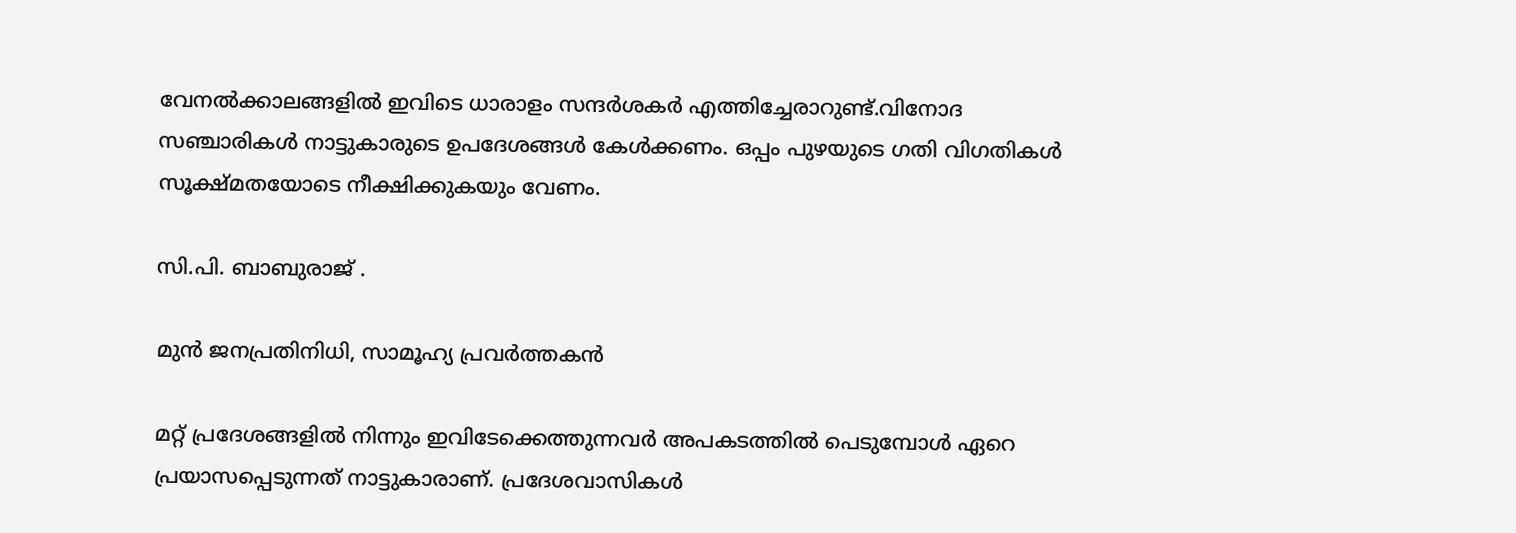വേനല്‍ക്കാലങ്ങളില്‍ ഇവിടെ ധാരാളം സന്ദര്‍ശകര്‍ എത്തിച്ചേരാറുണ്ട്.വിനോദ സഞ്ചാരികൾ നാട്ടുകാരുടെ ഉപദേശങ്ങൾ കേൾക്കണം. ഒപ്പം പുഴയുടെ ഗതി വിഗതികൾ സൂക്ഷ്മതയോടെ നീക്ഷിക്കുകയും വേണം.

സി.പി. ബാബുരാജ് .

മുൻ ജനപ്രതിനിധി, സാമൂഹ്യ പ്രവർത്തകൻ

മറ്റ് പ്രദേശങ്ങളിൽ നിന്നും ഇവിടേക്കെത്തുന്നവർ അപകടത്തിൽ പെടുമ്പോൾ ഏറെ പ്രയാസപ്പെടുന്നത് നാട്ടുകാരാണ്. പ്രദേശവാസികൾ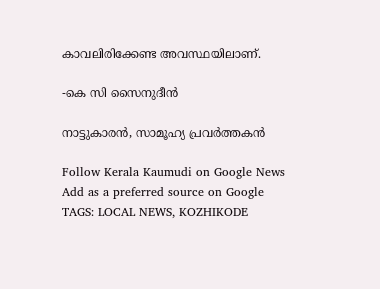കാവലിരിക്കേണ്ട അവസ്ഥയിലാണ്.

-കെ സി സൈനുദീൻ

നാട്ടുകാരൻ, സാമൂഹ്യ പ്രവർത്തകൻ

Follow Kerala Kaumudi on Google News Add as a preferred source on Google
TAGS: LOCAL NEWS, KOZHIKODE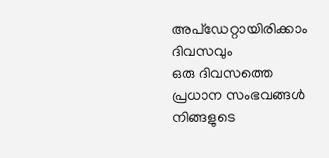അപ്ഡേറ്റായിരിക്കാം ദിവസവും
ഒരു ദിവസത്തെ പ്രധാന സംഭവങ്ങൾ നിങ്ങളുടെ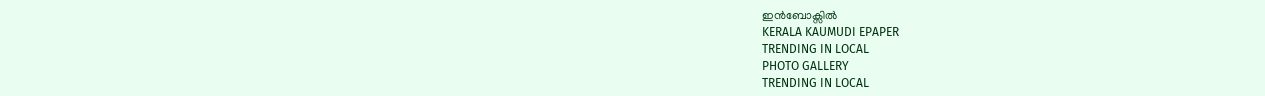ഇൻബോക്സിൽ
KERALA KAUMUDI EPAPER
TRENDING IN LOCAL
PHOTO GALLERY
TRENDING IN LOCAL